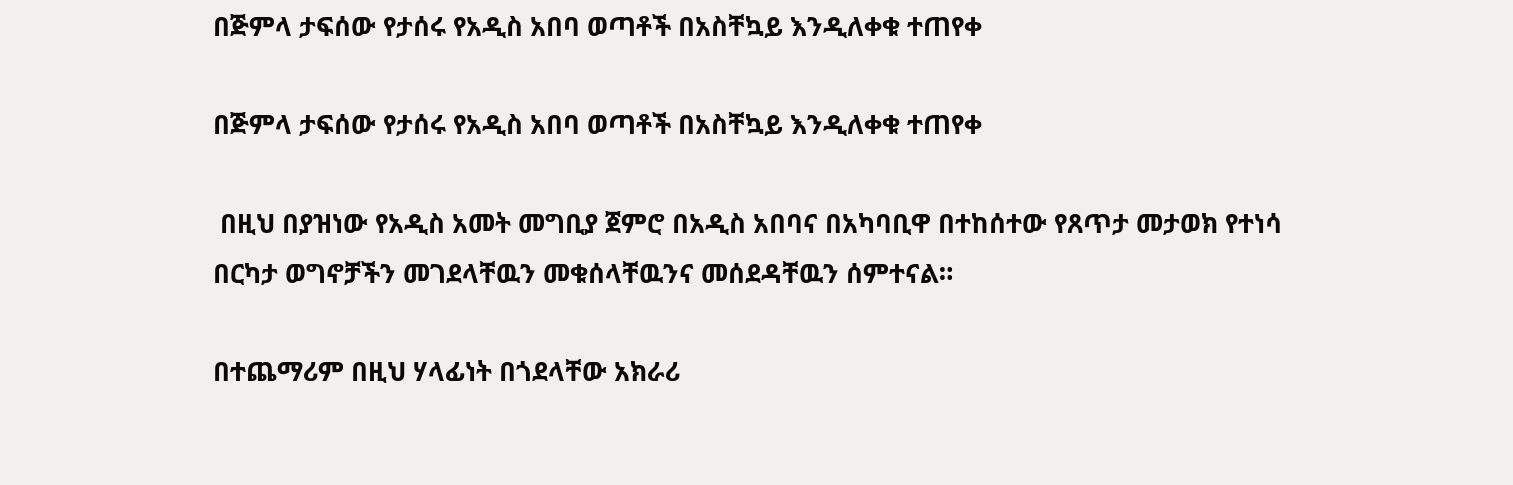በጅምላ ታፍሰው የታሰሩ የአዲስ አበባ ወጣቶች በአስቸኳይ እንዲለቀቁ ተጠየቀ

በጅምላ ታፍሰው የታሰሩ የአዲስ አበባ ወጣቶች በአስቸኳይ እንዲለቀቁ ተጠየቀ

 በዚህ በያዝነው የአዲስ አመት መግቢያ ጀምሮ በአዲስ አበባና በአካባቢዋ በተከሰተው የጸጥታ መታወክ የተነሳ በርካታ ወግኖቻችን መገደላቸዉን መቁሰላቸዉንና መሰደዳቸዉን ሰምተናል።

በተጨማሪም በዚህ ሃላፊነት በጎደላቸው አክራሪ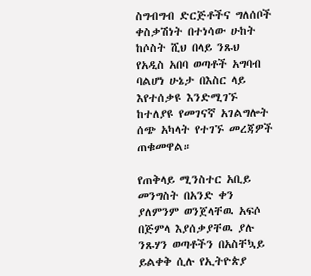ስግብግብ ድርጅቶችና ግለሰቦች ቀስቃሽነት በተነሳው ሁከት ከሶስት ሺህ በላይ ንጹህ የአዲስ አበባ ወጣቶች አግባብ ባልሆነ ሁኔታ በእስር ላይ  እየተሰቃዩ እንድሚገኙ ከተለያዩ የመገናኛ አገልግሎት ሰጭ አካላት የተገኙ መረጃዎች ጠቁመዋል።

የጠቅላይ ሚንስተር አቢይ መንግስት በአንድ ቀን ያለምንም ወንጀላቸዉ አፍሶ በጅምላ እያሰቃያቸዉ ያሉ ንጹሃን ወጣቶችን በአስቸኳይ ይልቀቅ ሲሉ የኢትዮጵያ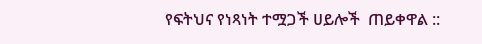የፍትህና የነጻነት ተሟጋች ሀይሎች  ጠይቀዋል ::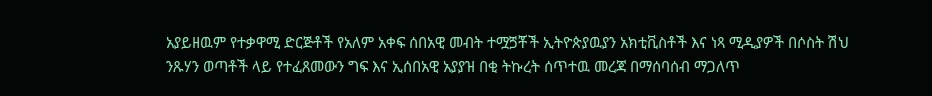አያይዘዉም የተቃዋሚ ድርጅቶች የአለም አቀፍ ሰበአዊ መብት ተሟጛቾች ኢትዮጵያዉያን አክቲቪስቶች እና ነጻ ሚዲያዎች በሶስት ሽህ ንጹሃን ወጣቶች ላይ የተፈጸመውን ግፍ እና ኢሰበአዊ አያያዝ በቂ ትኩረት ሰጥተዉ መረጃ በማሰባሰብ ማጋለጥ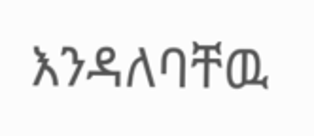እንዳለባቸዉ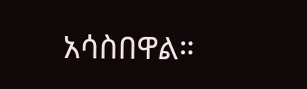አሳስበዋል።